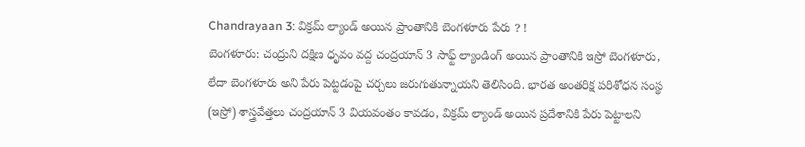Chandrayaan 3: విక్రమ్ ల్యాండ్ అయిన ప్రాంతానికి బెంగళూరు పేరు ? !
బెంగళూరు: చంద్రుని దక్షిణ ధృవం వద్ద చంద్రయాన్ 3 సాఫ్ట్ ల్యాండింగ్ అయిన ప్రాంతానికి ఇస్రో బెంగళూరు, లేదా బెంగళూరు అని పేరు పెట్టడంపై చర్చలు జరుగుతున్నాయని తెలిసింది. భారత అంతరిక్ష పరిశోధన సంస్థ (ఇస్రో) శాస్త్రవేత్తలు చంద్రయాన్ 3 వియవంతం కావడం, విక్రమ్ ల్యాండ్ అయిన ప్రదేశానికి పేరు పెట్టాలని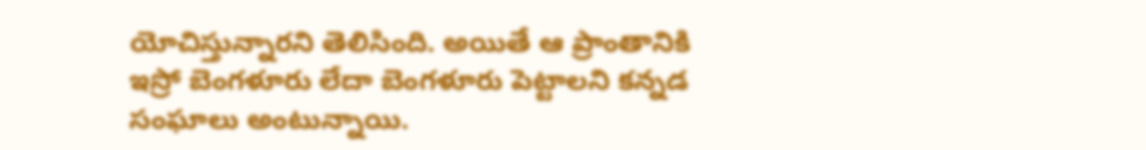యోచిస్తున్నారని తెలిసింది. అయితే ఆ ప్రాంతానికి ఇస్రో బెంగళూరు లేదా బెంగళూరు పెట్టాలని కన్నడ సంఘాలు అంటున్నాయి.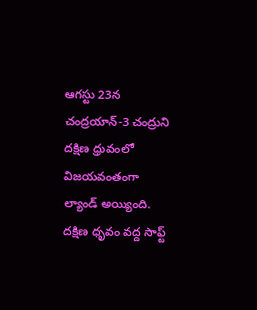ఆగస్టు 23న చంద్రయాన్-3 చంద్రుని దక్షిణ ధ్రువంలో విజయవంతంగా ల్యాండ్ అయ్యింది. దక్షిణ ధృవం వద్ద సాఫ్ట్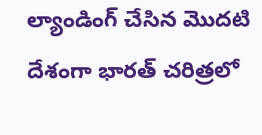ల్యాండింగ్ చేసిన మొదటి దేశంగా భారత్ చరిత్రలో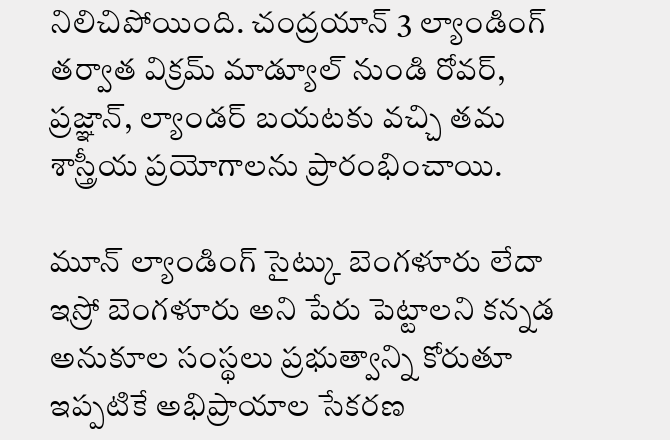నిలిచిపోయింది. చంద్రయాన్ 3 ల్యాండింగ్ తర్వాత విక్రమ్ మాడ్యూల్ నుండి రోవర్, ప్రజ్ఞాన్, ల్యాండర్ బయటకు వచ్చి తమ శాస్త్రీయ ప్రయోగాలను ప్రారంభించాయి.

మూన్ ల్యాండింగ్ సైట్కు బెంగళూరు లేదా ఇస్రో బెంగళూరు అని పేరు పెట్టాలని కన్నడ అనుకూల సంస్థలు ప్రభుత్వాన్ని కోరుతూ ఇప్పటికే అభిప్రాయాల సేకరణ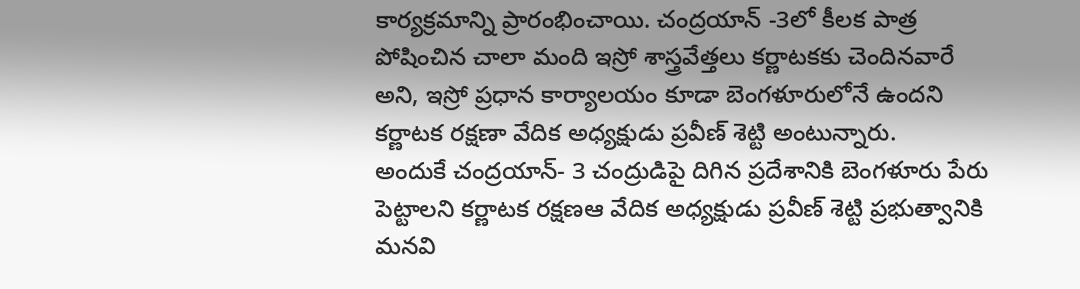కార్యక్రమాన్ని ప్రారంభించాయి. చంద్రయాన్ -3లో కీలక పాత్ర పోషించిన చాలా మంది ఇస్రో శాస్త్రవేత్తలు కర్ణాటకకు చెందినవారే అని, ఇస్రో ప్రధాన కార్యాలయం కూడా బెంగళూరులోనే ఉందని కర్ణాటక రక్షణా వేదిక అధ్యక్షుడు ప్రవీణ్ శెట్టి అంటున్నారు.
అందుకే చంద్రయాన్- 3 చంద్రుడిపై దిగిన ప్రదేశానికి బెంగళూరు పేరు పెట్టాలని కర్ణాటక రక్షణఆ వేదిక అధ్యక్షుడు ప్రవీణ్ శెట్టి ప్రభుత్వానికి మనవి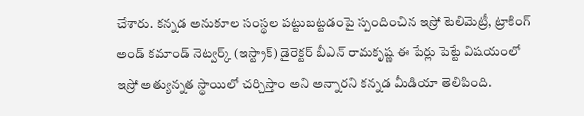చేశారు. కన్నడ అనుకూల సంస్థల పట్టుబట్టడంపై స్పందించిన ఇస్రో టెలిమెట్రీ, ట్రాకింగ్ అండ్ కమాండ్ నెట్వర్క్ (ఇస్ట్రాక్) డైరెక్టర్ బీఎన్ రామకృష్ణ ఈ పేర్లు పెట్టే విషయంలో ఇస్రో అత్యున్నత స్థాయిలో చర్చిస్తాం అని అన్నారని కన్నడ మీడియా తెలిపింది.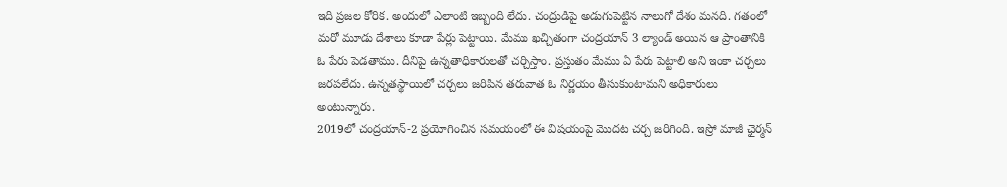ఇది ప్రజల కోరిక. అందులో ఎలాంటి ఇబ్బంది లేదు. చంద్రుడిపై అడుగుపెట్టిన నాలుగో దేశం మనది. గతంలో మరో మూడు దేశాలు కూడా పేర్లు పెట్టాయి. మేము ఖచ్చితంగా చంద్రయాన్ 3 ల్యాండ్ అయిన ఆ ప్రాంతానికి ఓ పేరు పెడతాము. దీనిపై ఉన్నతాధికారులతో చర్చిస్తాం. ప్రస్తుతం మేము ఏ పేరు పెట్టాలి అని ఇంకా చర్చలు జరపలేదు. ఉన్నతస్థాయిలో చర్చలు జరిపిన తరువాత ఓ నిర్ణయం తీసుకుంటామని అధికారులు అంటున్నారు.
2019లో చంద్రయాన్-2 ప్రయోగించిన సమయంలో ఈ విషయంపై మొదట చర్చ జరిగింది. ఇస్రో మాజీ ఛైర్మన్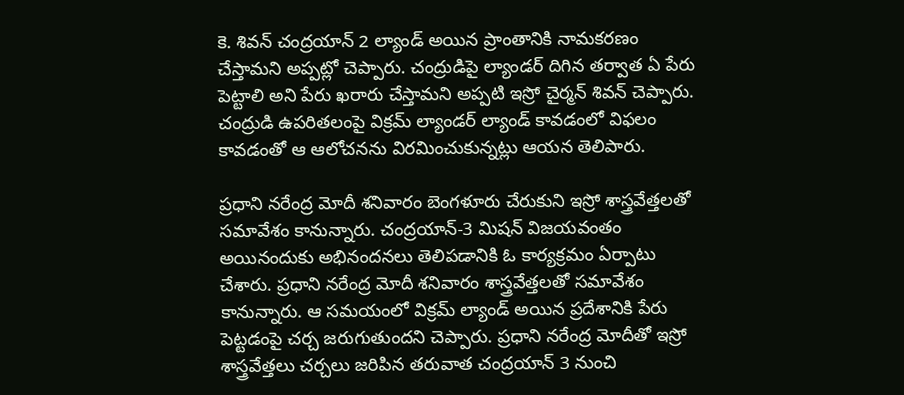కె. శివన్ చంద్రయాన్ 2 ల్యాండ్ అయిన ప్రాంతానికి నామకరణం చేస్తామని అప్పట్లో చెప్పారు. చంద్రుడిపై ల్యాండర్ దిగిన తర్వాత ఏ పేరు పెట్టాలి అని పేరు ఖరారు చేస్తామని అప్పటి ఇస్రో చైర్మన్ శివన్ చెప్పారు. చంద్రుడి ఉపరితలంపై విక్రమ్ ల్యాండర్ ల్యాండ్ కావడంలో విఫలం కావడంతో ఆ ఆలోచనను విరమించుకున్నట్లు ఆయన తెలిపారు.

ప్రధాని నరేంద్ర మోదీ శనివారం బెంగళూరు చేరుకుని ఇస్రో శాస్త్రవేత్తలతో సమావేశం కానున్నారు. చంద్రయాన్-3 మిషన్ విజయవంతం అయినందుకు అభినందనలు తెలిపడానికి ఓ కార్యక్రమం ఏర్పాటు చేశారు. ప్రధాని నరేంద్ర మోదీ శనివారం శాస్త్రవేత్తలతో సమావేశం కానున్నారు. ఆ సమయంలో విక్రమ్ ల్యాండ్ అయిన ప్రదేశానికి పేరు పెట్టడంపై చర్చ జరుగుతుందని చెప్పారు. ప్రధాని నరేంద్ర మోదీతో ఇస్రో శాస్త్రవేత్తలు చర్చలు జరిపిన తరువాత చంద్రయాన్ 3 నుంచి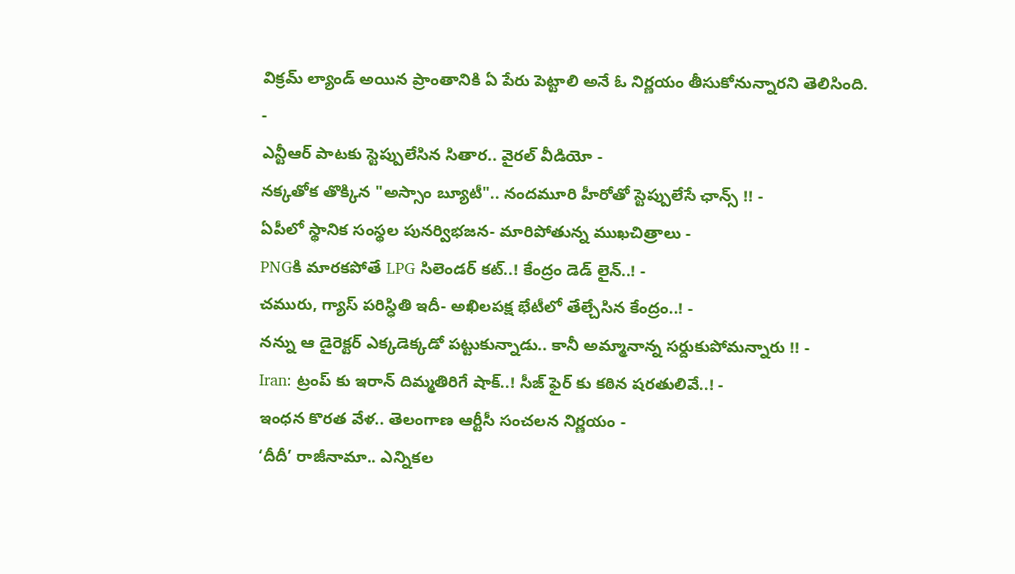విక్రమ్ ల్యాండ్ అయిన ప్రాంతానికి ఏ పేరు పెట్టాలి అనే ఓ నిర్ణయం తీసుకోనున్నారని తెలిసింది.
-
ఎన్టీఆర్ పాటకు స్టెప్పులేసిన సితార.. వైరల్ వీడియో -
నక్కతోక తొక్కిన "అస్సాం బ్యూటీ".. నందమూరి హీరోతో స్టెప్పులేసే ఛాన్స్ !! -
ఏపీలో స్థానిక సంస్థల పునర్విభజన- మారిపోతున్న ముఖచిత్రాలు -
PNGకి మారకపోతే LPG సిలెండర్ కట్..! కేంద్రం డెడ్ లైన్..! -
చమురు, గ్యాస్ పరిస్ధితి ఇదీ- అఖిలపక్ష భేటీలో తేల్చేసిన కేంద్రం..! -
నన్ను ఆ డైరెక్టర్ ఎక్కడెక్కడో పట్టుకున్నాడు.. కానీ అమ్మానాన్న సర్దుకుపోమన్నారు !! -
Iran: ట్రంప్ కు ఇరాన్ దిమ్మతిరిగే షాక్..! సీజ్ ఫైర్ కు కఠిన షరతులివే..! -
ఇంధన కొరత వేళ.. తెలంగాణ ఆర్టీసీ సంచలన నిర్ణయం -
‘దీదీ’ రాజీనామా.. ఎన్నికల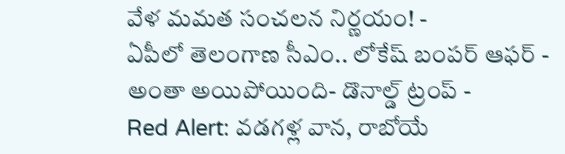వేళ మమత సంచలన నిర్ణయం! -
ఏపీలో తెలంగాణ సీఎం.. లోకేష్ బంపర్ ఆఫర్ -
అంతా అయిపోయింది- డొనాల్డ్ ట్రంప్ -
Red Alert: వడగళ్ల వాన, రాబోయే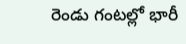రెండు గంటల్లో భారీ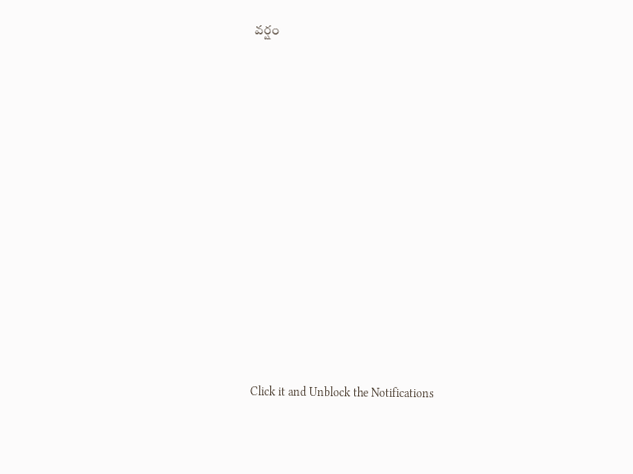వర్షం












Click it and Unblock the Notifications